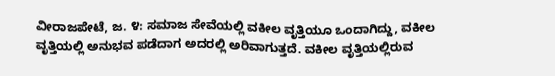ವೀರಾಜಪೇಟೆ, ಜ. ೪: ಸಮಾಜ ಸೇವೆಯಲ್ಲಿ ವಕೀಲ ವೃತ್ತಿಯೂ ಒಂದಾಗಿದ್ದು, ವಕೀಲ ವೃತ್ತಿಯಲ್ಲಿ ಅನುಭವ ಪಡೆದಾಗ ಅದರಲ್ಲಿ ಅರಿವಾಗುತ್ತದೆ. ವಕೀಲ ವೃತ್ತಿಯಲ್ಲಿರುವ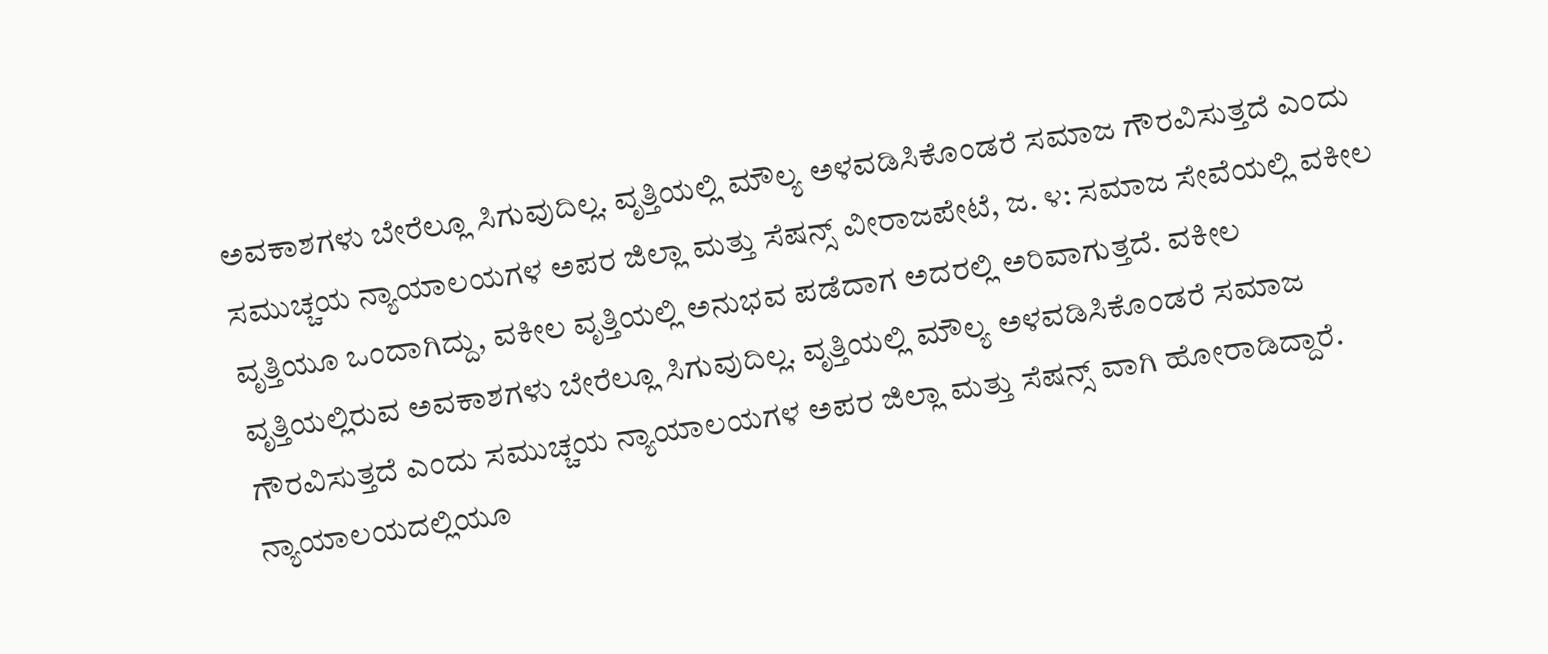ಅವಕಾಶಗಳು ಬೇರೆಲ್ಲೂ ಸಿಗುವುದಿಲ್ಲ. ವೃತ್ತಿಯಲ್ಲಿ ಮೌಲ್ಯ ಅಳವಡಿಸಿಕೊಂಡರೆ ಸಮಾಜ ಗೌರವಿಸುತ್ತದೆ ಎಂದು ಸಮುಚ್ಚಯ ನ್ಯಾಯಾಲಯಗಳ ಅಪರ ಜಿಲ್ಲಾ ಮತ್ತು ಸೆಷನ್ಸ್ ವೀರಾಜಪೇಟೆ, ಜ. ೪: ಸಮಾಜ ಸೇವೆಯಲ್ಲಿ ವಕೀಲ ವೃತ್ತಿಯೂ ಒಂದಾಗಿದ್ದು, ವಕೀಲ ವೃತ್ತಿಯಲ್ಲಿ ಅನುಭವ ಪಡೆದಾಗ ಅದರಲ್ಲಿ ಅರಿವಾಗುತ್ತದೆ. ವಕೀಲ ವೃತ್ತಿಯಲ್ಲಿರುವ ಅವಕಾಶಗಳು ಬೇರೆಲ್ಲೂ ಸಿಗುವುದಿಲ್ಲ. ವೃತ್ತಿಯಲ್ಲಿ ಮೌಲ್ಯ ಅಳವಡಿಸಿಕೊಂಡರೆ ಸಮಾಜ ಗೌರವಿಸುತ್ತದೆ ಎಂದು ಸಮುಚ್ಚಯ ನ್ಯಾಯಾಲಯಗಳ ಅಪರ ಜಿಲ್ಲಾ ಮತ್ತು ಸೆಷನ್ಸ್ ವಾಗಿ ಹೋರಾಡಿದ್ದಾರೆ. ನ್ಯಾಯಾಲಯದಲ್ಲಿಯೂ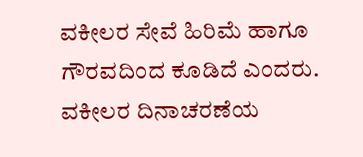ವಕೀಲರ ಸೇವೆ ಹಿರಿಮೆ ಹಾಗೂ ಗೌರವದಿಂದ ಕೂಡಿದೆ ಎಂದರು.
ವಕೀಲರ ದಿನಾಚರಣೆಯ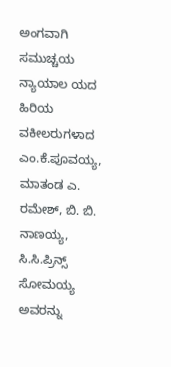ಅಂಗವಾಗಿ ಸಮುಚ್ಚಯ ನ್ಯಾಯಾಲ ಯದ ಹಿರಿಯ ವಕೀಲರುಗಳಾದ ಎಂ.ಕೆ.ಪೂವಯ್ಯ, ಮಾತಂಡ ಎ. ರಮೇಶ್, ಬಿ. ಬಿ. ನಾಣಯ್ಯ, ಸಿ.ಸಿ.ಪ್ರಿನ್ಸ್ ಸೋಮಯ್ಯ ಅವರನ್ನು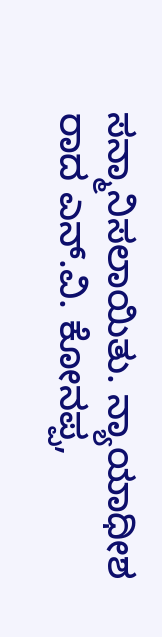ಸನ್ಮಾನಿಸಲಾಯಿತು. ನ್ಯಾಯಾಧೀಶ ರಾದ ಎನ್.ವಿ. ಕೋನಪ್ಪ,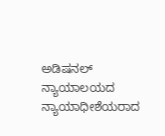ಅಡಿಷನಲ್ ನ್ಯಾಯಾಲಯದ ನ್ಯಾಯಾಧೀಶೆಯರಾದ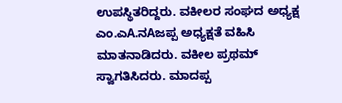ಉಪಸ್ಥಿತರಿದ್ದರು. ವಕೀಲರ ಸಂಘದ ಅಧ್ಯಕ್ಷ ಎಂ.ಎA.ನAಜಪ್ಪ ಅಧ್ಯಕ್ಷತೆ ವಹಿಸಿ ಮಾತನಾಡಿದರು. ವಕೀಲ ಪ್ರಥಮ್ ಸ್ವಾಗತಿಸಿದರು. ಮಾದಪ್ಪ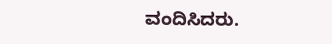ವಂದಿಸಿದರು.